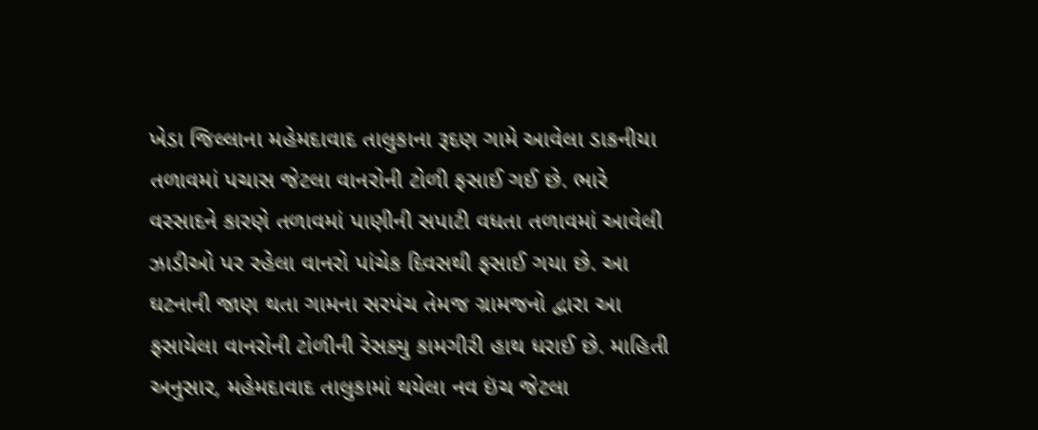ખેડા જિલ્લાના મહેમદાવાદ તાલુકાના રૂદણ ગામે આવેલા ડાકનીયા તળાવમાં પચાસ જેટલા વાનરોની ટોળી ફસાઈ ગઈ છે. ભારે વરસાદને કારણે તળાવમાં પાણીની સપાટી વધતા તળાવમાં આવેલી ઝાડીઓ પર રહેલા વાનરો પાંચેક દિવસથી ફસાઈ ગયા છે. આ ઘટનાની જાણ થતા ગામના સરપંચ તેમજ ગ્રામજનો દ્વારા આ ફસાયેલા વાનરોની ટોળીની રેસક્યુ કામગીરી હાથ ધરાઈ છે. માહિતી અનુસાર, મહેમદાવાદ તાલુકામાં થયેલા નવ ઇંચ જેટલા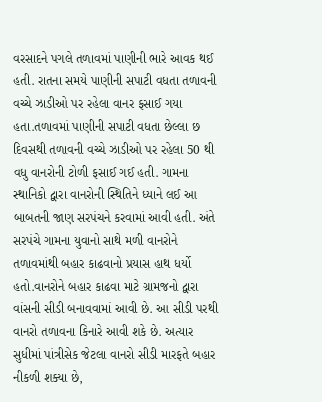વરસાદને પગલે તળાવમાં પાણીની ભારે આવક થઈ હતી. રાતના સમયે પાણીની સપાટી વધતા તળાવની વચ્ચે ઝાડીઓ પર રહેલા વાનર ફસાઈ ગયા હતા.તળાવમાં પાણીની સપાટી વધતા છેલ્લા છ દિવસથી તળાવની વચ્ચે ઝાડીઓ પર રહેલા 50 થી વધુ વાનરોની ટોળી ફસાઈ ગઈ હતી. ગામના સ્થાનિકો દ્વારા વાનરોની સ્થિતિને ધ્યાને લઈ આ બાબતની જાણ સરપંચને કરવામાં આવી હતી. અંતે સરપંચે ગામના યુવાનો સાથે મળી વાનરોને તળાવમાંથી બહાર કાઢવાનો પ્રયાસ હાથ ધર્યો હતો.વાનરોને બહાર કાઢવા માટે ગ્રામજનો દ્વારા વાંસની સીડી બનાવવામાં આવી છે. આ સીડી પરથી વાનરો તળાવના કિનારે આવી શકે છે. અત્યાર સુધીમાં પાંત્રીસેક જેટલા વાનરો સીડી મારફતે બહાર નીકળી શક્યા છે,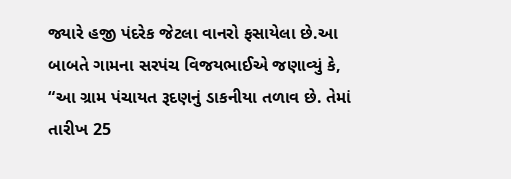જ્યારે હજી પંદરેક જેટલા વાનરો ફસાયેલા છે.આ બાબતે ગામના સરપંચ વિજયભાઈએ જણાવ્યું કે, “આ ગ્રામ પંચાયત રૂદણનું ડાકનીયા તળાવ છે. તેમાં તારીખ 25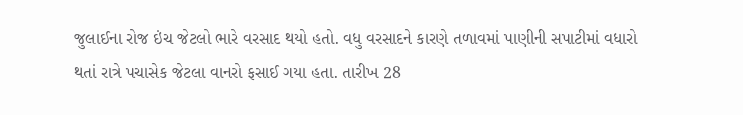જુલાઈના રોજ ઇંચ જેટલો ભારે વરસાદ થયો હતો. વધુ વરસાદને કારણે તળાવમાં પાણીની સપાટીમાં વધારો થતાં રાત્રે પચાસેક જેટલા વાનરો ફસાઈ ગયા હતા. તારીખ 28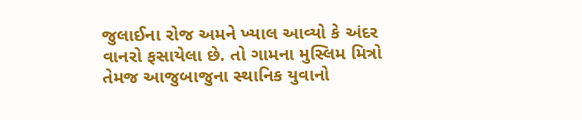જુલાઈના રોજ અમને ખ્યાલ આવ્યો કે અંદર વાનરો ફસાયેલા છે. તો ગામના મુસ્લિમ મિત્રો તેમજ આજુબાજુના સ્થાનિક યુવાનો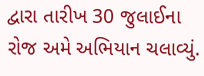દ્વારા તારીખ 30 જુલાઈના રોજ અમે અભિયાન ચલાવ્યું.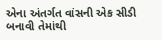એના અંતર્ગત વાંસની એક સીડી બનાવી તેમાંથી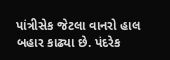પાંત્રીસેક જેટલા વાનરો હાલ બહાર કાઢ્યા છે. પંદરેક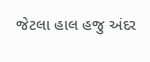જેટલા હાલ હજુ અંદર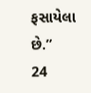ફસાયેલા છે.”
24